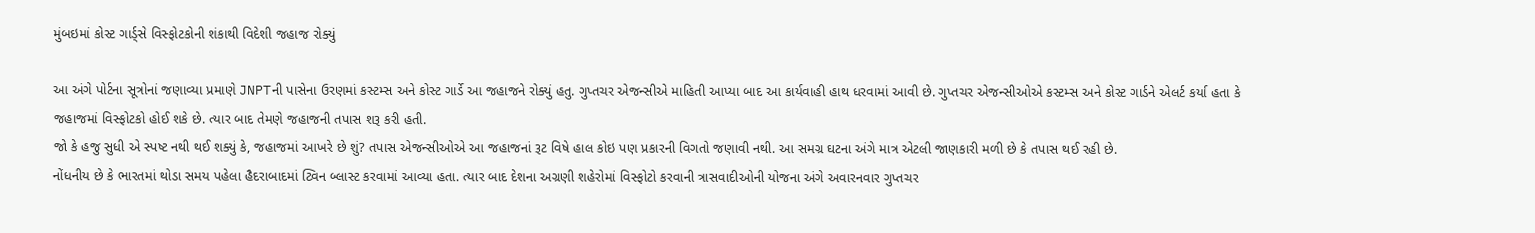મુંબઇમાં કોસ્ટ ગાર્ડ્સે વિસ્ફોટકોની શંકાથી વિદેશી જહાજ રોક્યું

આ અંગે પોર્ટના સૂત્રોનાં જણાવ્યા પ્રમાણે JNPTની પાસેના ઉરણમાં કસ્ટમ્સ અને કોસ્ટ ગાર્ડે આ જહાજને રોક્યું હતુ. ગુપ્તચર એજન્સીએ માહિતી આપ્યા બાદ આ કાર્યવાહી હાથ ધરવામાં આવી છે. ગુપ્તચર એજન્સીઓએ કસ્ટમ્સ અને કોસ્ટ ગાર્ડને એલર્ટ કર્યા હતા કે જહાજમાં વિસ્ફોટકો હોઈ શકે છે. ત્યાર બાદ તેમણે જહાજની તપાસ શરૂ કરી હતી.
જો કે હજુ સુધી એ સ્પષ્ટ નથી થઈ શક્યું કે, જહાજમાં આખરે છે શું? તપાસ એજન્સીઓએ આ જહાજનાં રૂટ વિષે હાલ કોઇ પણ પ્રકારની વિગતો જણાવી નથી. આ સમગ્ર ઘટના અંગે માત્ર એટલી જાણકારી મળી છે કે તપાસ થઈ રહી છે.
નોંધનીય છે કે ભારતમાં થોડા સમય પહેલા હૈદરાબાદમાં ટ્વિન બ્લાસ્ટ કરવામાં આવ્યા હતા. ત્યાર બાદ દેશના અગ્રણી શહેરોમાં વિસ્ફોટો કરવાની ત્રાસવાદીઓની યોજના અંગે અવારનવાર ગુપ્તચર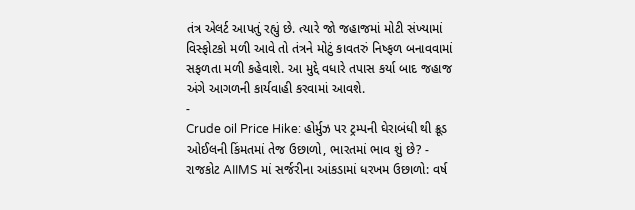તંત્ર એલર્ટ આપતું રહ્યું છે. ત્યારે જો જહાજમાં મોટી સંખ્યામાં વિસ્ફોટકો મળી આવે તો તંત્રને મોટું કાવતરું નિષ્ફળ બનાવવામાં સફળતા મળી કહેવાશે. આ મુદ્દે વધારે તપાસ કર્યા બાદ જહાજ અંગે આગળની કાર્યવાહી કરવામાં આવશે.
-
Crude oil Price Hike: હોર્મુઝ પર ટ્રમ્પની ઘેરાબંધી થી ક્રૂડ ઓઈલની કિંમતમાં તેજ ઉછાળો, ભારતમાં ભાવ શું છે? -
રાજકોટ AIIMS માં સર્જરીના આંકડામાં ધરખમ ઉછાળો: વર્ષ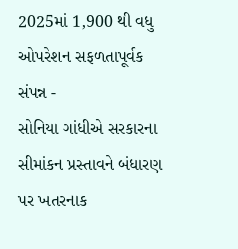2025માં 1,900 થી વધુ ઓપરેશન સફળતાપૂર્વક સંપન્ન -
સોનિયા ગાંધીએ સરકારના સીમાંકન પ્રસ્તાવને બંધારણ પર ખતરનાક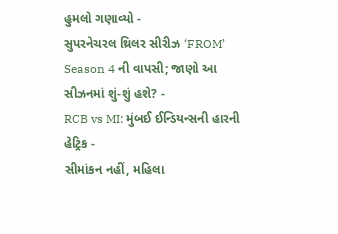હુમલો ગણાવ્યો -
સુપરનેચરલ થ્રિલર સીરીઝ ‘FROM’ Season 4 ની વાપસી; જાણો આ સીઝનમાં શું-શું હશે? -
RCB vs MI: મુંબઈ ઈન્ડિયન્સની હારની હેટ્રિક -
સીમાંકન નહીં, મહિલા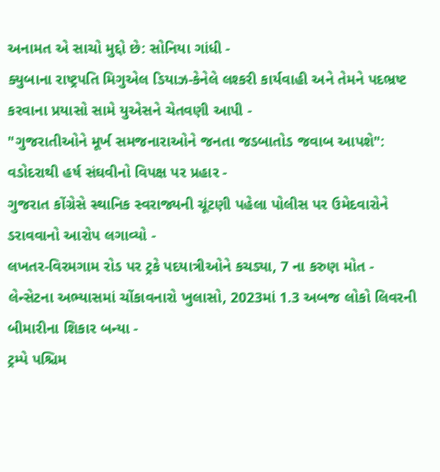અનામત એ સાચો મુદ્દો છે: સોનિયા ગાંધી -
ક્યુબાના રાષ્ટ્રપતિ મિગુએલ ડિયાઝ-કેનેલે લશ્કરી કાર્યવાહી અને તેમને પદભ્રષ્ટ કરવાના પ્રયાસો સામે યુએસને ચેતવણી આપી -
"ગુજરાતીઓને મૂર્ખ સમજનારાઓને જનતા જડબાતોડ જવાબ આપશે": વડોદરાથી હર્ષ સંઘવીનો વિપક્ષ પર પ્રહાર -
ગુજરાત કોંગ્રેસે સ્થાનિક સ્વરાજ્યની ચૂંટણી પહેલા પોલીસ પર ઉમેદવારોને ડરાવવાનો આરોપ લગાવ્યો -
લખતર-વિરમગામ રોડ પર ટ્રકે પદયાત્રીઓને કચડ્યા, 7 ના કરુણ મોત -
લેન્સેટના અભ્યાસમાં ચોંકાવનારો ખુલાસો, 2023માં 1.3 અબજ લોકો લિવરની બીમારીના શિકાર બન્યા -
ટ્રમ્પે પશ્ચિમ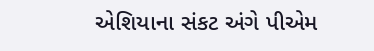એશિયાના સંકટ અંગે પીએમ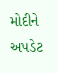મોદીને અપડેટ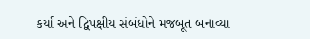કર્યા અને દ્વિપક્ષીય સંબંધોને મજબૂત બનાવ્યા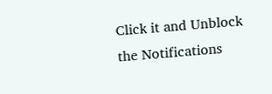Click it and Unblock the Notifications